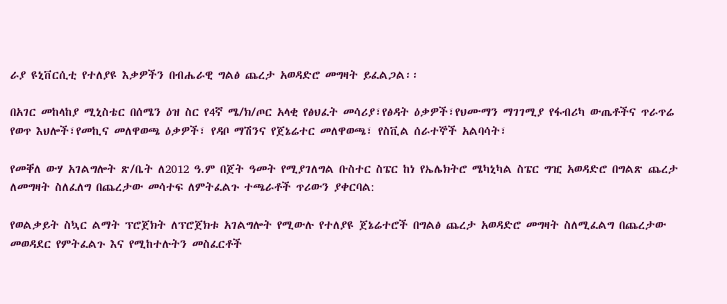ራያ ዩኒቨርሲቲ የተለያዩ እቃዎችን በብሔራዊ ግልፅ ጨረታ አወዳድሮ መግዛት ይፈልጋል፡፡

በአገር መከላከያ ሚኒስቴር በሰሜን ዕዝ ስር የ4ኛ ሜ/ክ/ጦር አላቂ የፅህፈት መሳሪያ፣የፅዳት ዕቃዎች፣የህሙማን ማገገሚያ የፋብሪካ ውጤቶችና ጥራጥሬ የወጥ እህሎች፣የመኪና መለዋወጫ ዕቃዎች፣ የዳቦ ማሽንና የጀኔሬተር መለዋወጫ፣ የስቪል ሰራተኞች አልባሳት፣

የመቐለ ውሃ አገልግሎት ጽ/ቤት ለ2012 ዓ.ም በጀት ዓመት የሚያገለግል ቡስተር ስፔር ከነ የኤሌክትሮ ሜካኒካል ስፔር ግዢ አወዳድሮ በግልጽ ጨረታ ለመግዛት ስለፈለግ በጨረታው መሳተፍ ለምትፈልጉ ተጫራቶች ጥሪውን ያቀርባል:

የወልቃይት ስኳር ልማት ፕሮጀክት ለፕሮጀክቱ አገልግሎት የሚውሉ የተለያዩ ጀኔሬተሮች በግልፅ ጨረታ አወዳድሮ መግዛት ስለሚፈልግ በጨረታው መወዳደር የምትፈልጉ እና የሚከተሉትን መስፈርቶች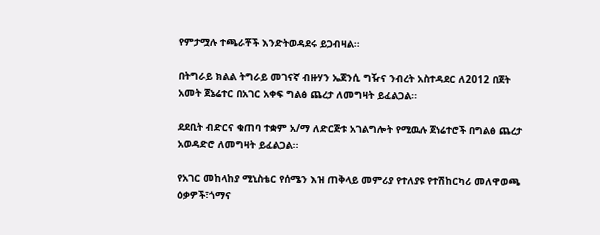የምታሟሉ ተጫራቾች እንድትወዳደሩ ይጋብዛል፡፡

በትግራይ ክልል ትግራይ መገናኛ ብዙሃን ኤጀንሲ ግዥና ንብረት አስተዳደር ለ2012 በጀት አመት ጀኔሬተር በአገር አቀፍ ግልፅ ጨረታ ለመግዛት ይፈልጋል፡፡

ደደቢት ብድርና ቁጠባ ተቋም አ/ማ ለድርጅቱ አገልግሎት የሚዉሉ ጀነሬተሮች በግልፅ ጨረታ አወዳድሮ ለመግዛት ይፈልጋል፡፡

የአገር መከላከያ ሚኒስቴር የሰሜን እዝ ጠቅላይ መምሪያ የተለያዩ የተሽከርካሪ መለዋወጫ ዕቃዎች፣ጎማና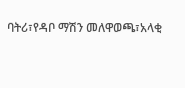ባትሪ፣የዳቦ ማሽን መለዋወጫ፣አላቂ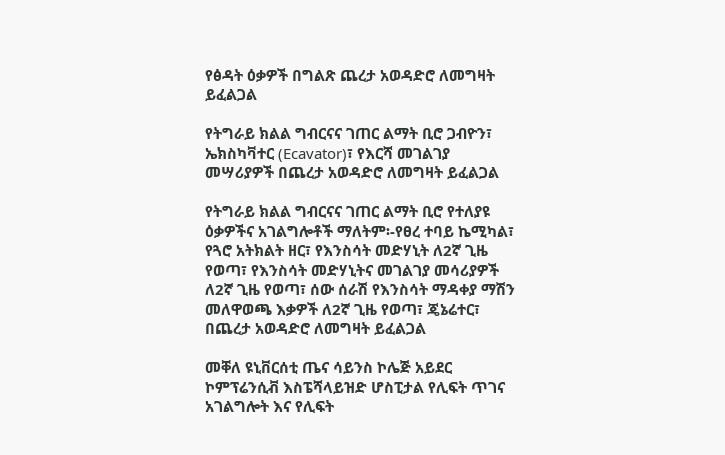የፅዳት ዕቃዎች በግልጽ ጨረታ አወዳድሮ ለመግዛት ይፈልጋል

የትግራይ ክልል ግብርናና ገጠር ልማት ቢሮ ጋብዮን፣ ኤክስካቫተር (Ecavator)፣ የእርሻ መገልገያ መሣሪያዎች በጨረታ አወዳድሮ ለመግዛት ይፈልጋል

የትግራይ ክልል ግብርናና ገጠር ልማት ቢሮ የተለያዩ ዕቃዎችና አገልግሎቶች ማለትም፡-የፀረ ተባይ ኬሚካል፣ የጓሮ አትክልት ዘር፣ የእንስሳት መድሃኒት ለ2ኛ ጊዜ የወጣ፣ የእንስሳት መድሃኒትና መገልገያ መሳሪያዎች ለ2ኛ ጊዜ የወጣ፣ ሰው ሰራሽ የእንስሳት ማዳቀያ ማሽን መለዋወጫ እቃዎች ለ2ኛ ጊዜ የወጣ፣ ጄኔሬተር፣ በጨረታ አወዳድሮ ለመግዛት ይፈልጋል

መቐለ ዩኒቨርሰቲ ጤና ሳይንስ ኮሌጅ አይደር ኮምፕሬንሲቭ እስፔሻላይዝድ ሆስፒታል የሊፍት ጥገና አገልግሎት እና የሊፍት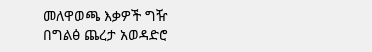መለዋወጫ እቃዎች ግዥ በግልፅ ጨረታ አወዳድሮ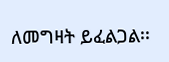ለመግዛት ይፈልጋል፡፡